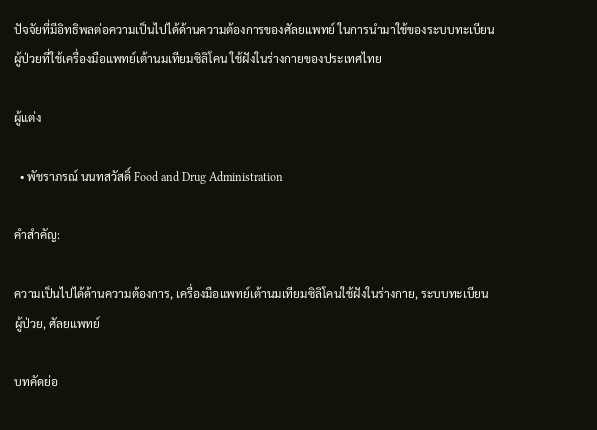ปัจจัยที่มีอิทธิพลต่อความเป็นไปได้ด้านความต้องการของศัลยแพทย์ ในการนำมาใช้ของระบบทะเบียนผู้ป่วยที่ใช้เครื่องมือแพทย์เต้านมเทียมซิลิโคน ใช้ฝังในร่างกายของประเทศไทย

ผู้แต่ง

  • พัชราภรณ์ นนทสวัสดิ์ Food and Drug Administration

คำสำคัญ:

ความเป็นไปได้ด้านความต้องการ, เครื่องมือแพทย์เต้านมเทียมซิลิโคนใช้ฝังในร่างกาย, ระบบทะเบียนผู้ป่วย, ศัลยแพทย์

บทคัดย่อ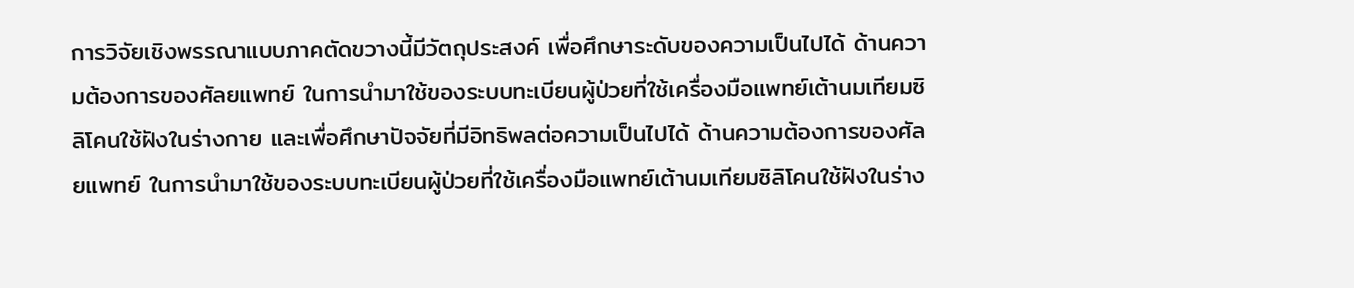การวิจัยเชิงพรรณาแบบภาคตัดขวางนี้มีวัตถุประสงค์ เพื่อศึกษาระดับของความเป็นไปได้ ด้านความต้องการของศัลยแพทย์ ในการนำมาใช้ของระบบทะเบียนผู้ป่วยที่ใช้เครื่องมือแพทย์เต้านมเทียมซิลิโคนใช้ฝังในร่างกาย และเพื่อศึกษาปัจจัยที่มีอิทธิพลต่อความเป็นไปได้ ด้านความต้องการของศัลยแพทย์ ในการนำมาใช้ของระบบทะเบียนผู้ป่วยที่ใช้เครื่องมือแพทย์เต้านมเทียมซิลิโคนใช้ฝังในร่าง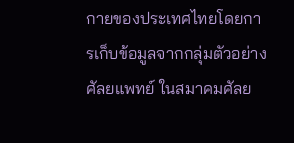กายของประเทศไทยโดยการเก็บข้อมูลจากกลุ่มตัวอย่างศัลยแพทย์ ในสมาคมศัลย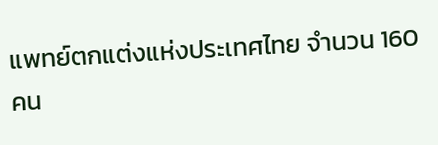แพทย์ตกแต่งแห่งประเทศไทย จำนวน 160 คน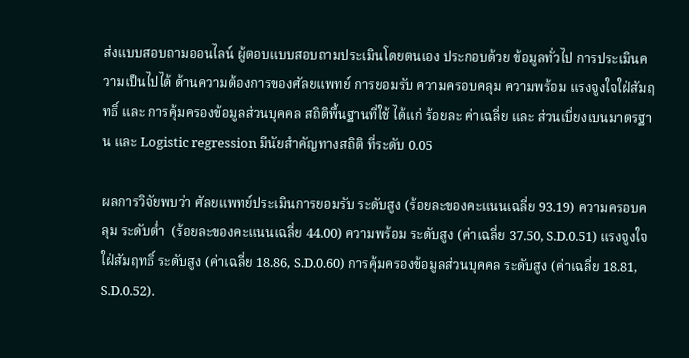ส่งแบบสอบถามออนไลน์ ผู้ตอบแบบสอบถามประเมินโดยตนเอง ประกอบด้วย ข้อมูลทั่วไป การประเมินความเป็นไปได้ ด้านความต้องการของศัลยแพทย์ การยอมรับ ความครอบคลุม ความพร้อม แรงจูงใจใฝ่สัมฤทธิ์ และ การคุ้มครองข้อมูลส่วนบุคคล สถิติพื้นฐานที่ใช้ ได้แก่ ร้อยละ ค่าเฉลี่ย และ ส่วนเบี่ยงเบนมาตรฐาน และ Logistic regression มีนัยสำคัญทางสถิติ ที่ระดับ 0.05

ผลการวิจัยพบว่า ศัลยแพทย์ประเมินการยอมรับ ระดับสูง (ร้อยละของคะแนนเฉลี่ย 93.19) ความครอบคลุม ระดับต่ำ  (ร้อยละของคะแนนเฉลี่ย 44.00) ความพร้อม ระดับสูง (ค่าเฉลี่ย 37.50, S.D.0.51) แรงจูงใจใฝ่สัมฤทธิ์ ระดับสูง (ค่าเฉลี่ย 18.86, S.D.0.60) การคุ้มครองข้อมูลส่วนบุคคล ระดับสูง (ค่าเฉลี่ย 18.81, S.D.0.52).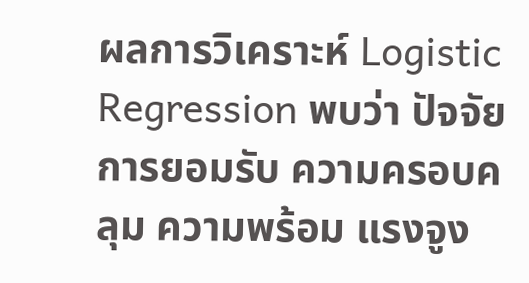ผลการวิเคราะห์ Logistic Regression พบว่า ปัจจัย การยอมรับ ความครอบคลุม ความพร้อม แรงจูง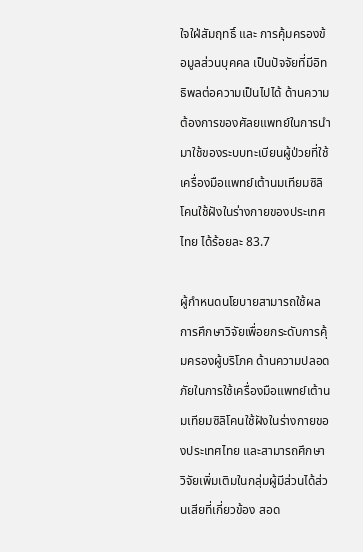ใจใฝ่สัมฤทธิ์ และ การคุ้มครองข้อมูลส่วนบุคคล เป็นปัจจัยที่มีอิทธิพลต่อความเป็นไปได้ ด้านความต้องการของศัลยแพทย์ในการนำมาใช้ของระบบทะเบียนผู้ป่วยที่ใช้เครื่องมือแพทย์เต้านมเทียมซิลิโคนใช้ฝังในร่างกายของประเทศไทย ได้ร้อยละ 83.7

ผู้กำหนดนโยบายสามารถใช้ผลการศึกษาวิจัยเพื่อยกระดับการคุ้มครองผู้บริโภค ด้านความปลอดภัยในการใช้เครื่องมือแพทย์เต้านมเทียมซิลิโคนใช้ฝังในร่างกายของประเทศไทย และสามารถศึกษาวิจัยเพิ่มเติมในกลุ่มผู้มีส่วนได้ส่วนเสียที่เกี่ยวข้อง สอด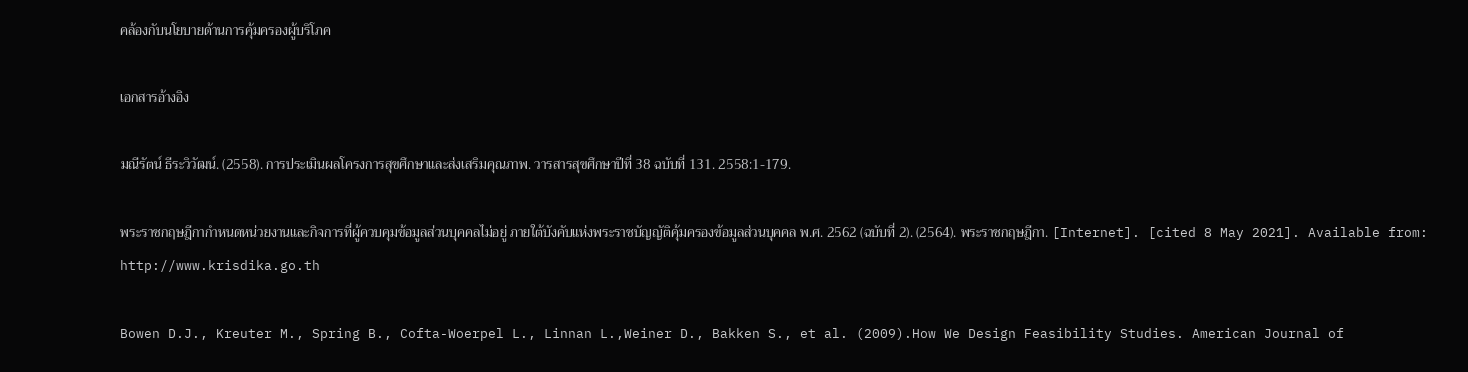คล้องกับนโยบายด้านการคุ้มครองผู้บริโภค

เอกสารอ้างอิง

มณีรัตน์ ธีระวิวัฒน์. (2558). การประเมินผลโครงการสุขศึกษาและส่งเสริมคุณภาพ. วารสารสุขศึกษาปีที่ 38 ฉบับที่ 131. 2558:1-179.

พระราชกฤษฎีกากำหนดหน่วยงานและกิจการที่ผู้ควบคุมข้อมูลส่วนบุคคลไม่อยู่ ภายใต้บังคับแห่งพระราชบัญญัติคุ้มครองข้อมูลส่วนบุคคล พ.ศ. 2562 (ฉบับที่ 2). (2564). พระราชกฤษฎีกา. [Internet]. [cited 8 May 2021]. Available from: http://www.krisdika.go.th

Bowen D.J., Kreuter M., Spring B., Cofta-Woerpel L., Linnan L.,Weiner D., Bakken S., et al. (2009).How We Design Feasibility Studies. American Journal of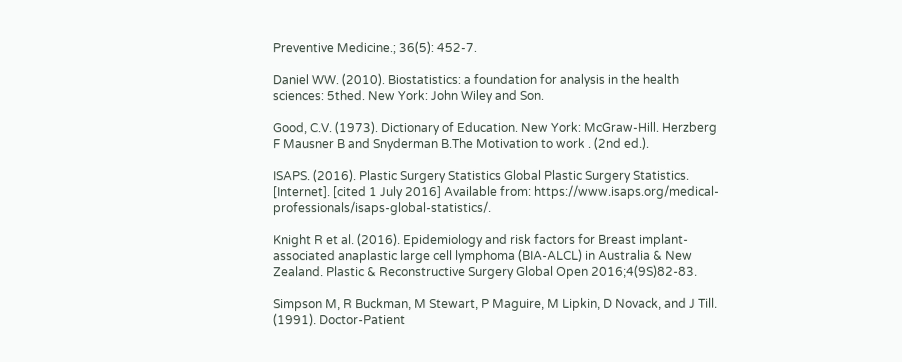Preventive Medicine.; 36(5): 452-7.

Daniel WW. (2010). Biostatistics: a foundation for analysis in the health sciences: 5thed. New York: John Wiley and Son.

Good, C.V. (1973). Dictionary of Education. New York: McGraw-Hill. Herzberg F Mausner B and Snyderman B.The Motivation to work . (2nd ed.).

ISAPS. (2016). Plastic Surgery Statistics Global Plastic Surgery Statistics. [Internet]. [cited 1 July 2016] Available from: https://www.isaps.org/medical-professionals/isaps-global-statistics/.

Knight R et al. (2016). Epidemiology and risk factors for Breast implant-associated anaplastic large cell lymphoma (BIA-ALCL) in Australia & New Zealand. Plastic & Reconstructive Surgery Global Open 2016;4(9S)82-83.

Simpson M, R Buckman, M Stewart, P Maguire, M Lipkin, D Novack, and J Till. (1991). Doctor-Patient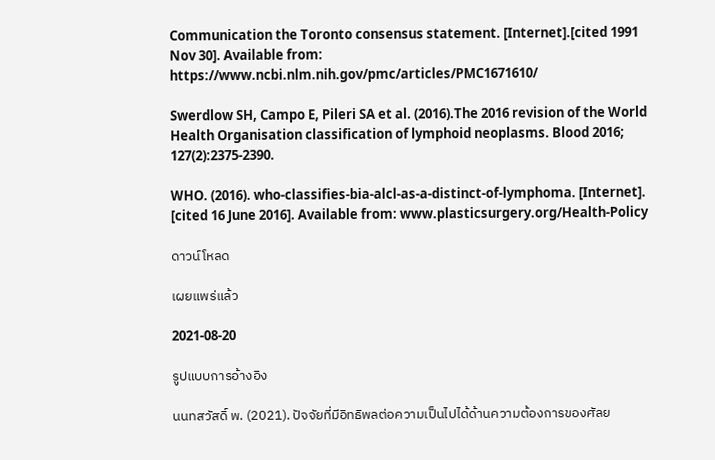Communication the Toronto consensus statement. [Internet].[cited 1991 Nov 30]. Available from: https://www.ncbi.nlm.nih.gov/pmc/articles/PMC1671610/

Swerdlow SH, Campo E, Pileri SA et al. (2016).The 2016 revision of the World Health Organisation classification of lymphoid neoplasms. Blood 2016; 127(2):2375-2390.

WHO. (2016). who-classifies-bia-alcl-as-a-distinct-of-lymphoma. [Internet]. [cited 16 June 2016]. Available from: www.plasticsurgery.org/Health-Policy

ดาวน์โหลด

เผยแพร่แล้ว

2021-08-20

รูปแบบการอ้างอิง

นนทสวัสดิ์ พ. (2021). ปัจจัยที่มีอิทธิพลต่อความเป็นไปได้ด้านความต้องการของศัลย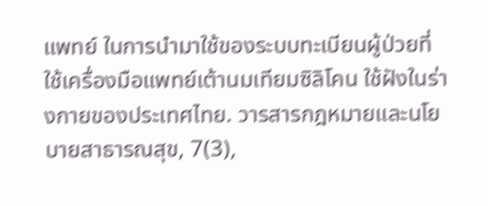แพทย์ ในการนำมาใช้ของระบบทะเบียนผู้ป่วยที่ใช้เครื่องมือแพทย์เต้านมเทียมซิลิโคน ใช้ฝังในร่างกายของประเทศไทย. วารสารกฎหมายและนโยบายสาธารณสุข, 7(3),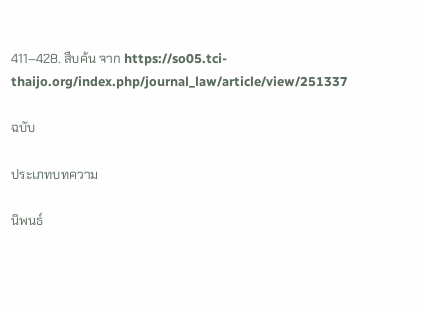411–428. สืบค้น จาก https://so05.tci-thaijo.org/index.php/journal_law/article/view/251337

ฉบับ

ประเภทบทความ

นิพนธ์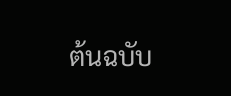ต้นฉบับ